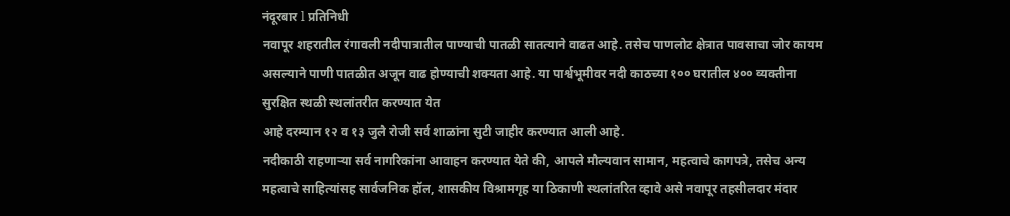नंदूरबार l प्रतिनिधी
नवापूर शहरातील रंगावली नदीपात्रातील पाण्याची पातळी सातत्याने वाढत आहे. तसेच पाणलोट क्षेत्रात पावसाचा जोर कायम असल्याने पाणी पातळीत अजून वाढ होण्याची शक्यता आहे. या पार्श्वभूमीवर नदी काठच्या १०० घरातील ४०० व्यक्तीना सुरक्षित स्थळी स्थलांतरीत करण्यात येत
आहे दरम्यान १२ व १३ जुलै रोजी सर्व शाळांना सुटी जाहीर करण्यात आली आहे.
नदीकाठी राहणाऱ्या सर्व नागरिकांना आवाहन करण्यात येते की, आपले मौल्यवान सामान, महत्वाचे कागपत्रे, तसेच अन्य महत्वाचे साहित्यांसह सार्वजनिक हॉल, शासकीय विश्रामगृह या ठिकाणी स्थलांतरित व्हावे असे नवापूर तहसीलदार मंदार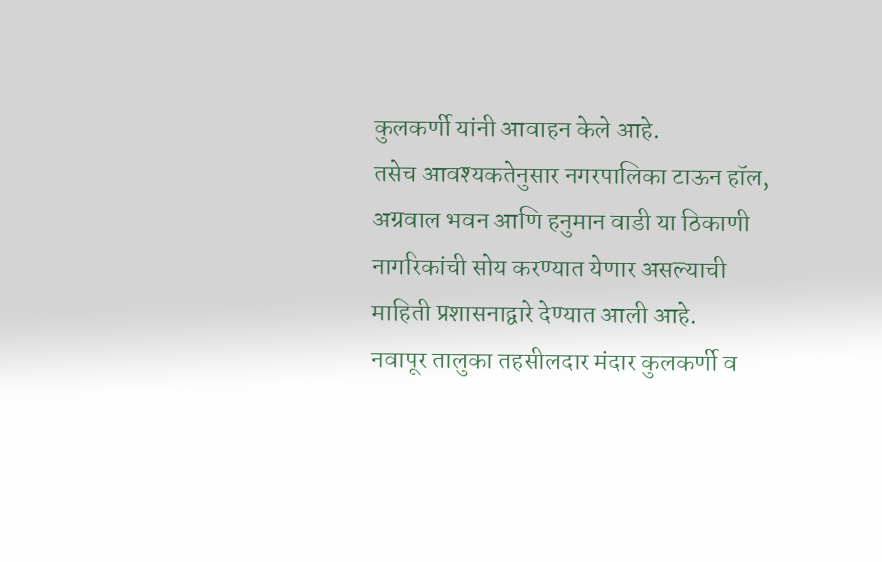कुलकर्णी यांनी आवाहन केले आहे.
तसेच आवश्यकतेनुसार नगरपालिका टाऊन हॉल, अग्रवाल भवन आणि हनुमान वाडी या ठिकाणी नागरिकांची सोय करण्यात येणार असल्याची माहिती प्रशासनाद्वारे देण्यात आली आहे.
नवापूर तालुका तहसीलदार मंदार कुलकर्णी व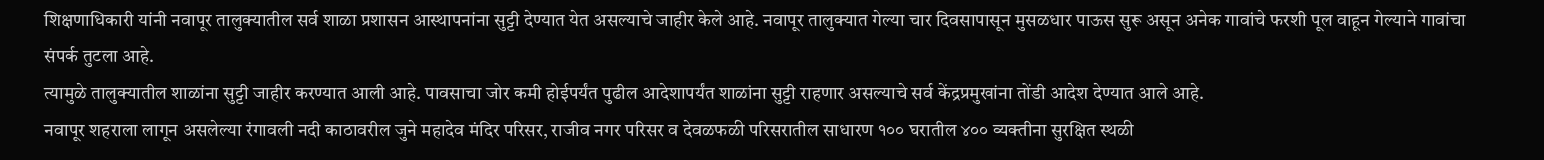शिक्षणाधिकारी यांनी नवापूर तालुक्यातील सर्व शाळा प्रशासन आस्थापनांना सुट्टी देण्यात येत असल्याचे जाहीर केले आहे. नवापूर तालुक्यात गेल्या चार दिवसापासून मुसळधार पाऊस सुरू असून अनेक गावांचे फरशी पूल वाहून गेल्याने गावांचा संपर्क तुटला आहे.
त्यामुळे तालुक्यातील शाळांना सुट्टी जाहीर करण्यात आली आहे. पावसाचा जोर कमी होईपर्यंत पुढील आदेशापर्यंत शाळांना सुट्टी राहणार असल्याचे सर्व केंद्रप्रमुखांना तोंडी आदेश देण्यात आले आहे.
नवापूर शहराला लागून असलेल्या रंगावली नदी काठावरील जुने महादेव मंदिर परिसर, राजीव नगर परिसर व देवळफळी परिसरातील साधारण १०० घरातील ४०० व्यक्तीना सुरक्षित स्थळी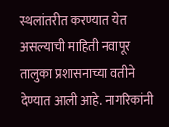स्थलांतरीत करण्यात येत असल्याची माहिती नवापूर तालुका प्रशासनाच्या वतीने देण्यात आली आहे. नागरिकांनी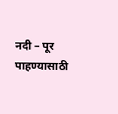नदी – पूर पाहण्यासाठी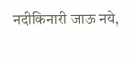नदीकिनारी जाऊ नये,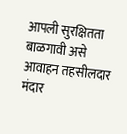आपली सुरक्षितता बाळगावी असे आवाहन तहसीलदार मंदार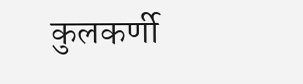कुलकर्णी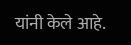यांनी केले आहे.